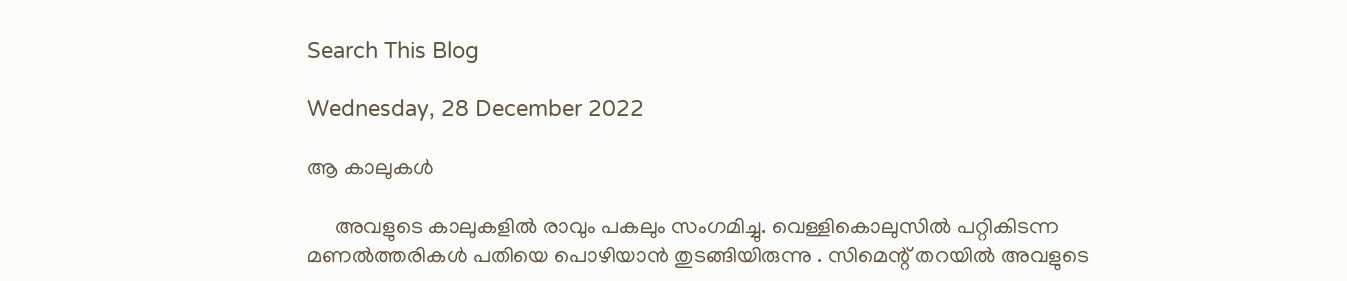Search This Blog

Wednesday, 28 December 2022

ആ കാലുകൾ

     അവളുടെ കാലുകളിൽ രാവും പകലും സംഗമിച്ചു. വെള്ളികൊലുസിൽ പറ്റികിടന്ന മണൽത്തരികൾ പതിയെ പൊഴിയാൻ തുടങ്ങിയിരുന്നു . സിമെന്റ് തറയിൽ അവളുടെ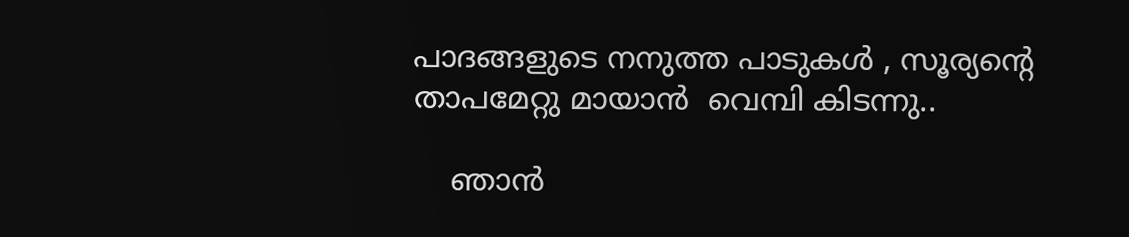പാദങ്ങളുടെ നനുത്ത പാടുകൾ , സൂര്യന്റെ താപമേറ്റു മായാൻ  വെമ്പി കിടന്നു..

    ഞാൻ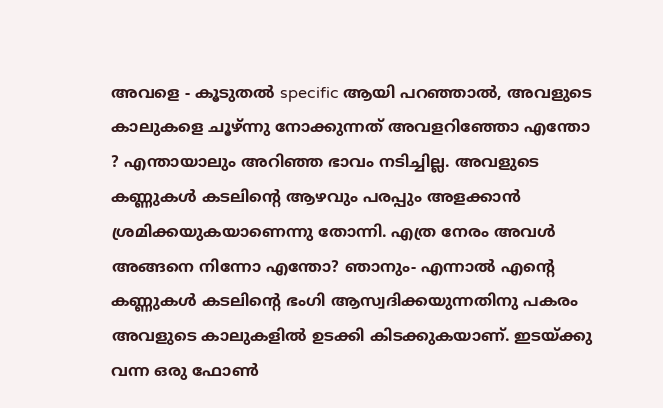അവളെ - കൂടുതൽ specific ആയി പറഞ്ഞാൽ, അവളുടെ കാലുകളെ ചൂഴ്ന്നു നോക്കുന്നത് അവളറിഞ്ഞോ എന്തോ ? എന്തായാലും അറിഞ്ഞ ഭാവം നടിച്ചില്ല. അവളുടെ കണ്ണുകൾ കടലിന്റെ ആഴവും പരപ്പും അളക്കാൻ ശ്രമിക്കയുകയാണെന്നു തോന്നി. എത്ര നേരം അവൾ അങ്ങനെ നിന്നോ എന്തോ? ഞാനും- എന്നാൽ എന്റെ കണ്ണുകൾ കടലിന്റെ ഭംഗി ആസ്വദിക്കയുന്നതിനു പകരം അവളുടെ കാലുകളിൽ ഉടക്കി കിടക്കുകയാണ്. ഇടയ്ക്കു വന്ന ഒരു ഫോൺ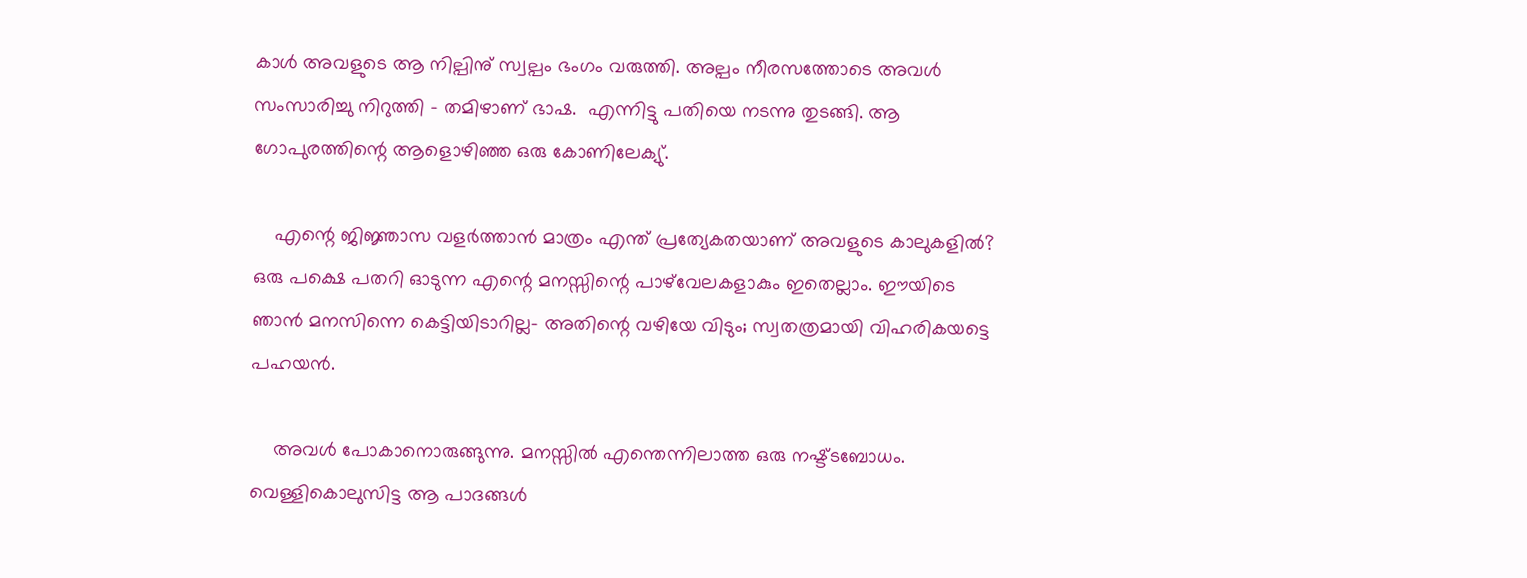കാൾ അവളുടെ ആ നില്പിനു് സ്വല്പം ഭംഗം വരുത്തി. അല്പം നീരസത്തോടെ അവൾ സംസാരിച്ചു നിറുത്തി - തമിഴാണ് ഭാഷ.  എന്നിട്ടു പതിയെ നടന്നു തുടങ്ങി. ആ ഗോപുരത്തിന്റെ ആളൊഴിഞ്ഞ ഒരു കോണിലേക്യു്.

    എന്റെ ജിജ്ഞാസ വളർത്താൻ മാത്രം എന്ത് പ്രത്യേകതയാണ് അവളുടെ കാലുകളിൽ? ഒരു പക്ഷെ പതറി ഓടുന്ന എന്റെ മനസ്സിന്റെ പാഴ്‌വേലകളാകും ഇതെല്ലാം. ഈയിടെ ഞാൻ മനസിന്നെ കെട്ടിയിടാറില്ല- അതിന്റെ വഴിയേ വിടും; സ്വതത്രമായി വിഹരികയട്ടെ പഹയൻ.

    അവൾ പോകാനൊരുങ്ങുന്നു. മനസ്സിൽ എന്തെന്നിലാത്ത ഒരു നഷ്ട്ടബോധം. വെള്ളികൊലുസിട്ട ആ പാദങ്ങൾ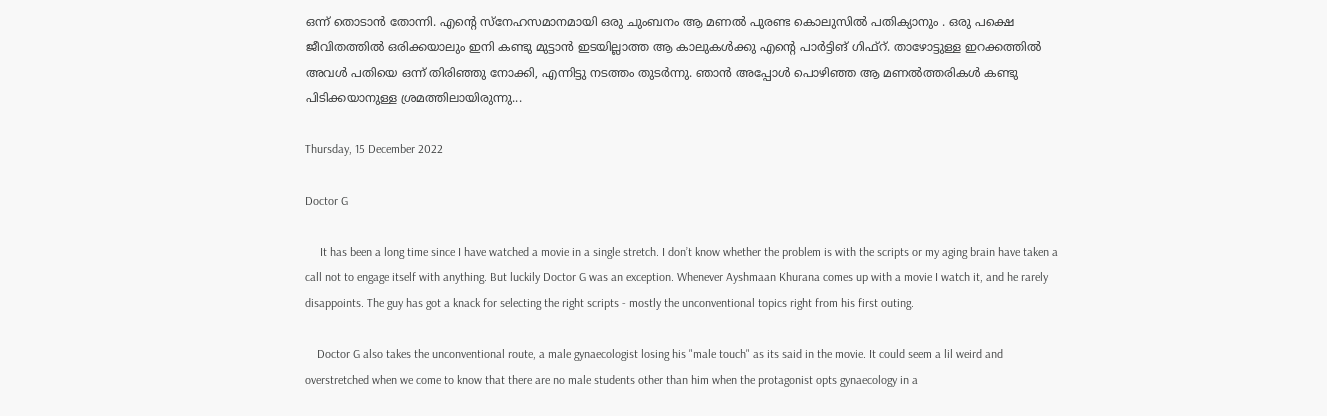ഒന്ന് തൊടാൻ തോന്നി. എന്റെ സ്നേഹസമാനമായി ഒരു ചുംബനം ആ മണൽ പുരണ്ട കൊലുസിൽ പതിക്യാനും . ഒരു പക്ഷെ ജീവിതത്തിൽ ഒരിക്കയാലും ഇനി കണ്ടു മുട്ടാൻ ഇടയില്ലാത്ത ആ കാലുകൾക്കു എന്റെ പാർട്ടിങ് ഗിഫ്റ്. താഴോട്ടുള്ള ഇറക്കത്തിൽ അവൾ പതിയെ ഒന്ന് തിരിഞ്ഞു നോക്കി, എന്നിട്ടു നടത്തം തുടർന്നു. ഞാൻ അപ്പോൾ പൊഴിഞ്ഞ ആ മണൽത്തരികൾ കണ്ടു പിടിക്കയാനുള്ള ശ്രമത്തിലായിരുന്നു...

Thursday, 15 December 2022

Doctor G

     It has been a long time since I have watched a movie in a single stretch. I don’t know whether the problem is with the scripts or my aging brain have taken a call not to engage itself with anything. But luckily Doctor G was an exception. Whenever Ayshmaan Khurana comes up with a movie I watch it, and he rarely disappoints. The guy has got a knack for selecting the right scripts - mostly the unconventional topics right from his first outing.

    Doctor G also takes the unconventional route, a male gynaecologist losing his "male touch" as its said in the movie. It could seem a lil weird and overstretched when we come to know that there are no male students other than him when the protagonist opts gynaecology in a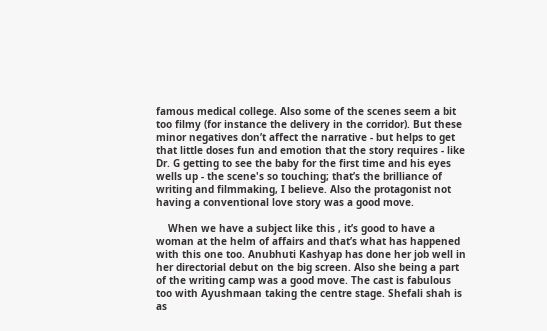famous medical college. Also some of the scenes seem a bit too filmy (for instance the delivery in the corridor). But these minor negatives don’t affect the narrative - but helps to get that little doses fun and emotion that the story requires - like Dr. G getting to see the baby for the first time and his eyes wells up - the scene's so touching; that’s the brilliance of writing and filmmaking, I believe. Also the protagonist not having a conventional love story was a good move.

    When we have a subject like this , it’s good to have a woman at the helm of affairs and that’s what has happened with this one too. Anubhuti Kashyap has done her job well in her directorial debut on the big screen. Also she being a part of the writing camp was a good move. The cast is fabulous too with Ayushmaan taking the centre stage. Shefali shah is as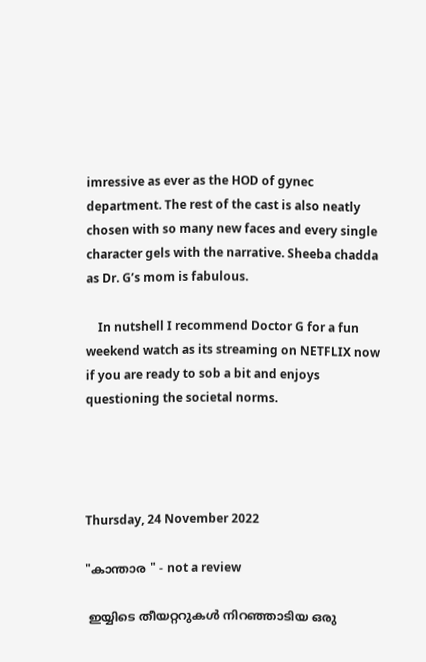imressive as ever as the HOD of gynec department. The rest of the cast is also neatly chosen with so many new faces and every single character gels with the narrative. Sheeba chadda as Dr. G’s mom is fabulous.

    In nutshell I recommend Doctor G for a fun weekend watch as its streaming on NETFLIX now if you are ready to sob a bit and enjoys questioning the societal norms.




Thursday, 24 November 2022

"കാന്താര " - not a review

 ഇയ്യിടെ തീയറ്ററുകൾ നിറഞ്ഞാടിയ ഒരു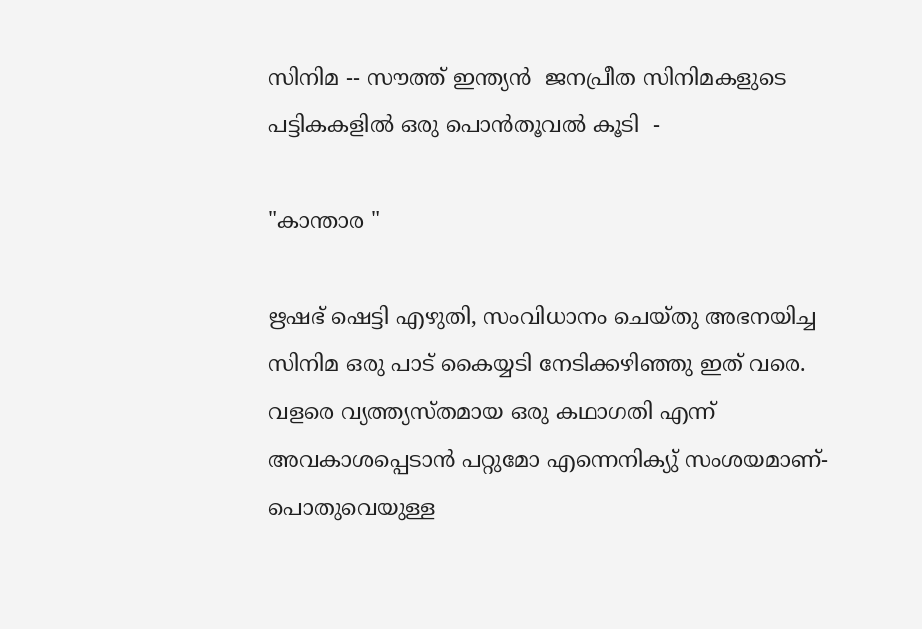സിനിമ -- സൗത്ത് ഇന്ത്യൻ  ജനപ്രീത സിനിമകളുടെ പട്ടികകളിൽ ഒരു പൊൻതൂവൽ കൂടി  -

"കാന്താര "

ഋഷഭ് ഷെട്ടി എഴുതി, സംവിധാനം ചെയ്തു അഭനയിച്ച സിനിമ ഒരു പാട് കൈയ്യടി നേടിക്കഴിഞ്ഞു ഇത് വരെ. വളരെ വ്യത്ത്യസ്തമായ ഒരു കഥാഗതി എന്ന് അവകാശപ്പെടാൻ പറ്റുമോ എന്നെനിക്യു് സംശയമാണ്- പൊതുവെയുള്ള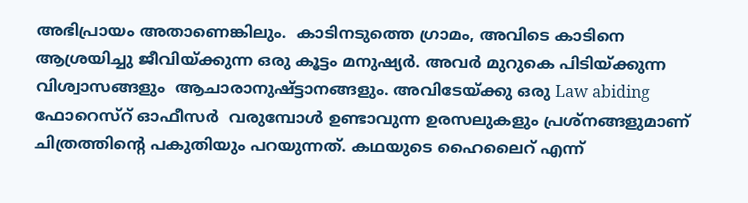അഭിപ്രായം അതാണെങ്കിലും.  കാടിനടുത്തെ ഗ്രാമം, അവിടെ കാടിനെ ആശ്രയിച്ചു ജീവിയ്ക്കുന്ന ഒരു കൂട്ടം മനുഷ്യർ. അവർ മുറുകെ പിടിയ്ക്കുന്ന വിശ്വാസങ്ങളും  ആചാരാനുഷ്ട്ടാനങ്ങളും. അവിടേയ്ക്കു ഒരു Law abiding ഫോറെസ്റ് ഓഫീസർ  വരുമ്പോൾ ഉണ്ടാവുന്ന ഉരസലുകളും പ്രശ്നങ്ങളുമാണ് ചിത്രത്തിന്റെ പകുതിയും പറയുന്നത്. കഥയുടെ ഹൈലൈറ് എന്ന്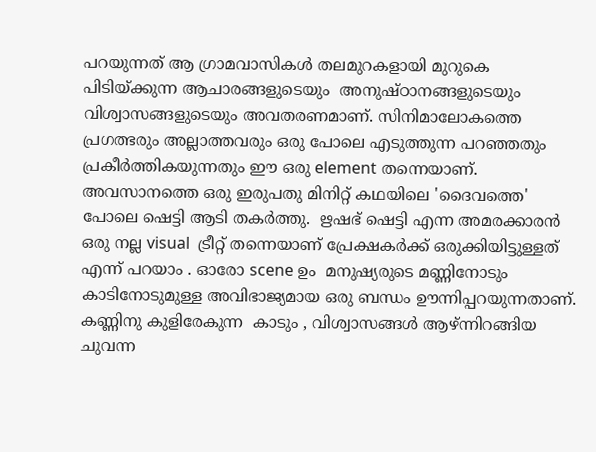പറയുന്നത് ആ ഗ്രാമവാസികൾ തലമുറകളായി മുറുകെ പിടിയ്ക്കുന്ന ആചാരങ്ങളുടെയും  അനുഷ്ഠാനങ്ങളുടെയും വിശ്വാസങ്ങളുടെയും അവതരണമാണ്. സിനിമാലോകത്തെ പ്രഗത്ഭരും അല്ലാത്തവരും ഒരു പോലെ എടുത്തുന്ന പറഞ്ഞതും പ്രകീർത്തികയുന്നതും ഈ ഒരു element തന്നെയാണ്.  അവസാനത്തെ ഒരു ഇരുപതു മിനിറ്റ് കഥയിലെ 'ദൈവത്തെ' പോലെ ഷെട്ടി ആടി തകർത്തു.  ഋഷഭ് ഷെട്ടി എന്ന അമരക്കാരൻ ഒരു നല്ല visual  ട്രീറ്റ് തന്നെയാണ് പ്രേക്ഷകർക്ക് ഒരുക്കിയിട്ടുള്ളത് എന്ന് പറയാം . ഓരോ scene ഉം  മനുഷ്യരുടെ മണ്ണിനോടും കാടിനോടുമുള്ള അവിഭാജ്യമായ ഒരു ബന്ധം ഊന്നിപ്പറയുന്നതാണ്. കണ്ണിനു കുളിരേകുന്ന  കാടും , വിശ്വാസങ്ങൾ ആഴ്ന്നിറങ്ങിയ ചുവന്ന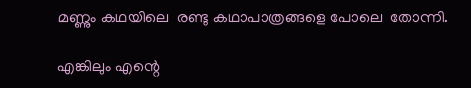മണ്ണും കഥയിലെ  രണ്ടു കഥാപാത്രങ്ങളെ പോലെ  തോന്നി.

എങ്കിലും എന്റെ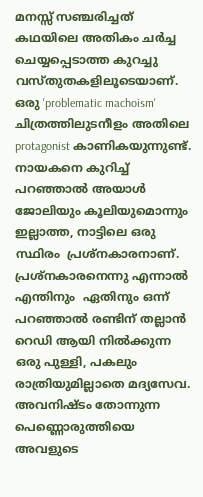മനസ്സ് സഞ്ചരിച്ചത് കഥയിലെ അതികം ചർച്ച ചെയ്യപ്പെടാത്ത കുറച്ചു വസ്തുതകളിലൂടെയാണ്. ഒരു 'problematic machoism' ചിത്രത്തിലുടനീളം അതിലെ protagonist കാണികയുന്നുണ്ട്. നായകനെ കുറിച്ച് പറഞ്ഞാൽ അയാൾ ജോലിയും കൂലിയുമൊന്നും ഇല്ലാത്ത, നാട്ടിലെ ഒരു സ്ഥിരം  പ്രശ്നകാരനാണ്. പ്രശ്നകാരനെന്നു എന്നാൽ എന്തിനും  ഏതിനും ഒന്ന് പറഞ്ഞാൽ രണ്ടിന് തല്ലാൻ റെഡി ആയി നിൽക്കുന്ന ഒരു പുള്ളി, പകലും രാത്രിയുമില്ലാതെ മദ്യസേവ. അവനിഷ്ടം തോന്നുന്ന പെണ്ണൊരുത്തിയെ അവളുടെ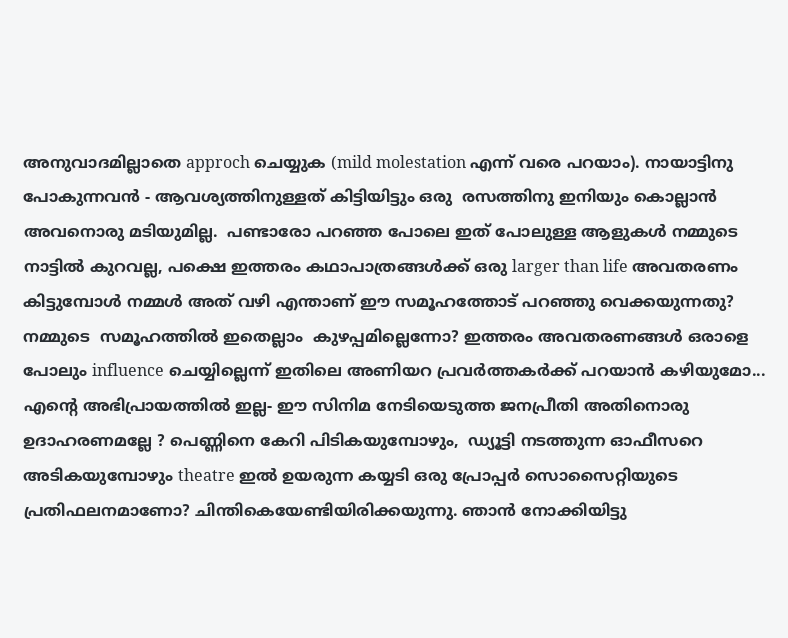അനുവാദമില്ലാതെ approch ചെയ്യുക (mild molestation എന്ന് വരെ പറയാം). നായാട്ടിനു പോകുന്നവൻ - ആവശ്യത്തിനുള്ളത് കിട്ടിയിട്ടും ഒരു  രസത്തിനു ഇനിയും കൊല്ലാൻ അവനൊരു മടിയുമില്ല.  പണ്ടാരോ പറഞ്ഞ പോലെ ഇത് പോലുള്ള ആളുകൾ നമ്മുടെ നാട്ടിൽ കുറവല്ല, പക്ഷെ ഇത്തരം കഥാപാത്രങ്ങൾക്ക് ഒരു larger than life അവതരണം കിട്ടുമ്പോൾ നമ്മൾ അത് വഴി എന്താണ് ഈ സമൂഹത്തോട് പറഞ്ഞു വെക്കയുന്നതു? നമ്മുടെ  സമൂഹത്തിൽ ഇതെല്ലാം  കുഴപ്പമില്ലെന്നോ? ഇത്തരം അവതരണങ്ങൾ ഒരാളെ പോലും influence ചെയ്യില്ലെന്ന് ഇതിലെ അണിയറ പ്രവർത്തകർക്ക് പറയാൻ കഴിയുമോ... എന്റെ അഭിപ്രായത്തിൽ ഇല്ല- ഈ സിനിമ നേടിയെടുത്ത ജനപ്രീതി അതിനൊരു ഉദാഹരണമല്ലേ ? പെണ്ണിനെ കേറി പിടികയുമ്പോഴും,  ഡ്യൂട്ടി നടത്തുന്ന ഓഫീസറെ അടികയുമ്പോഴും theatre ഇൽ ഉയരുന്ന കയ്യടി ഒരു പ്രോപ്പർ സൊസൈറ്റിയുടെ പ്രതിഫലനമാണോ? ചിന്തികെയേണ്ടിയിരിക്കയുന്നു. ഞാൻ നോക്കിയിട്ടു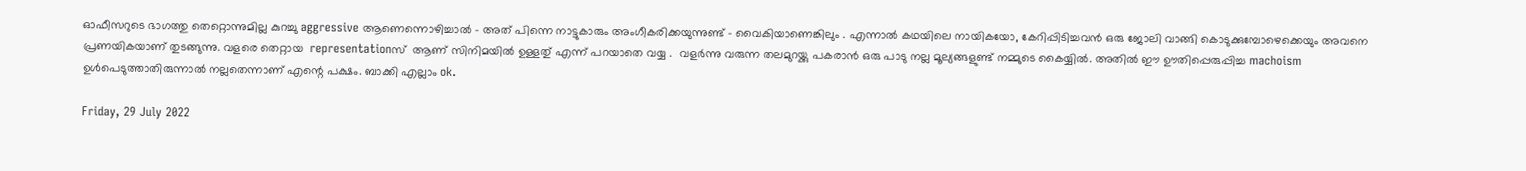ഓഫീസറുടെ ഭാഗത്തു തെറ്റൊന്നുമില്ല കുറച്ചു aggressive ആണെന്നൊഴിച്ചാൽ - അത് പിന്നെ നാട്ടുകാരും അംഗീകരിക്കയുന്നുണ്ട് - വൈകിയാണെങ്കിലും . എന്നാൽ കഥയിലെ നായികയോ, കേറിപ്പിടിച്ചവൻ ഒരു ജോലി വാങ്ങി കൊടുക്കുമ്പോഴെക്കെയും അവനെ പ്രണയികയാണ് തുടങ്ങുന്നു. വളരെ തെറ്റായ  representationസ്  ആണ് സിനിമയിൽ ഉള്ളതു് എന്ന് പറയാതെ വയ്യ .  വളർന്നു വരുന്ന തലമുറയ്ക്കു പകരാൻ ഒരു പാടു നല്ല മൂല്യങ്ങളുണ്ട് നമ്മുടെ കൈയ്യിൽ. അതിൽ ഈ ഊതിപ്പെരുപ്പിച്ച machoism ഉൾപെടുത്താതിരുന്നാൽ നല്ലതെന്നാണ് എന്റെ പക്ഷം. ബാക്കി എല്ലാം ok.

Friday, 29 July 2022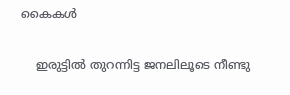കൈകൾ

    ഇരുട്ടിൽ തുറന്നിട്ട ജനലിലൂടെ നീണ്ടു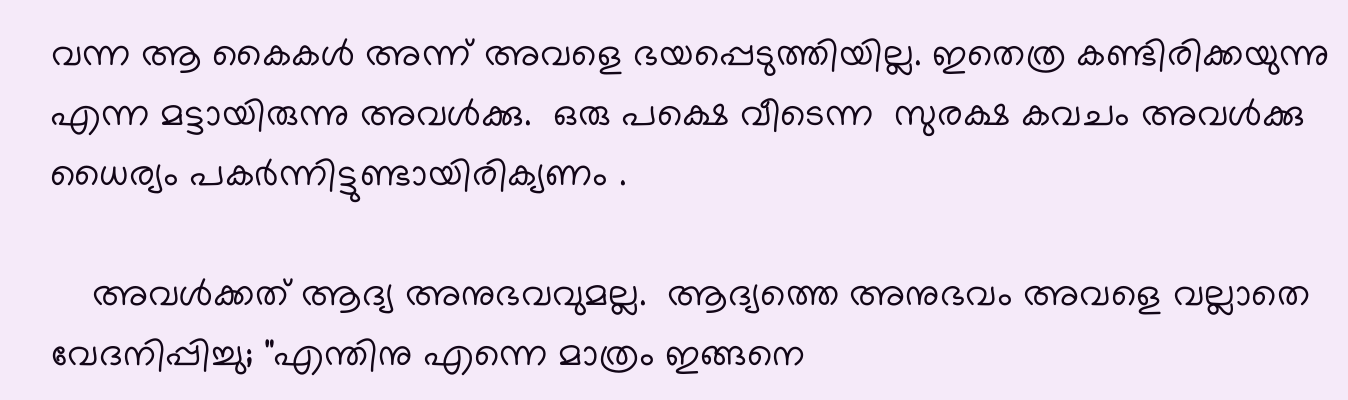വന്ന ആ കൈകൾ അന്ന് അവളെ ഭയപ്പെടുത്തിയില്ല. ഇതെത്ര കണ്ടിരിക്കയുന്നു എന്ന മട്ടായിരുന്നു അവൾക്കു.  ഒരു പക്ഷെ വീടെന്ന  സുരക്ഷ കവചം അവൾക്കു ധൈര്യം പകർന്നിട്ടുണ്ടായിരിക്യണം .

    അവൾക്കത് ആദ്യ അനുഭവവുമല്ല.  ആദ്യത്തെ അനുഭവം അവളെ വല്ലാതെ വേദനിപ്പിച്ചു; "എന്തിനു എന്നെ മാത്രം ഇങ്ങനെ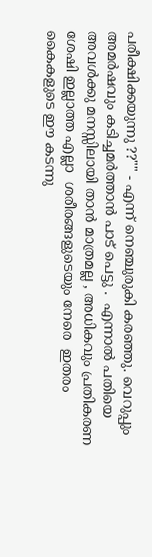പരീക്ഷിക്കയുന്നു ??"" - എന്ന് നെഞ്ചുരുകി കരഞ്ഞു. വെറുപ്പും അമർഷവും കടിച്ചമർത്താൻ പാട് പെട്ടു .  എന്നാൽ പതിയെ അവൾക്കു മനസ്സിലായി താൻ മാത്രമല്ല , അധികവും പ്രതികരണ ശേഷി ഇല്ലാത്ത എല്ലാ  ശരീരങ്ങളുടെയും നേരെ  ഇതരം കൈകളുടെ ഈ കടന്നു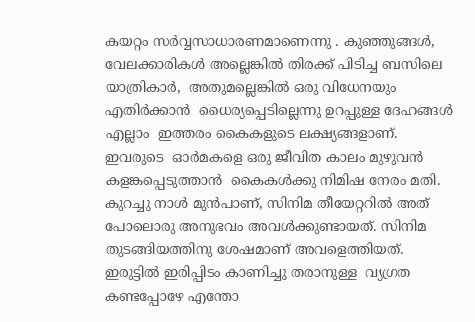കയറ്റം സർവ്വസാധാരണമാണെന്നു . കുഞ്ഞുങ്ങൾ, വേലക്കാരികൾ അല്ലെങ്കിൽ തിരക്ക് പിടിച്ച ബസിലെ യാത്രികാർ,  അതുമല്ലെങ്കിൽ ഒരു വിധേനയും എതിർക്കാൻ  ധൈര്യപ്പെടില്ലെന്നു ഉറപ്പുള്ള ദേഹങ്ങൾ  എല്ലാം  ഇത്തരം കൈകളുടെ ലക്ഷ്യങ്ങളാണ്. ഇവരുടെ  ഓർമകളെ ഒരു ജീവിത കാലം മുഴുവൻ കളങ്കപ്പെടുത്താൻ  കൈകൾക്കു നിമിഷ നേരം മതി.  കുറച്ചു നാൾ മുൻപാണ്, സിനിമ തീയേറ്ററിൽ അത് പോലൊരു അനുഭവം അവൾക്കുണ്ടായത്. സിനിമ തുടങ്ങിയത്തിനു ശേഷമാണ് അവളെത്തിയത്. ഇരുട്ടിൽ ഇരിപ്പിടം കാണിച്ചു തരാനുള്ള  വ്യഗ്രത കണ്ടപ്പോഴേ എന്തോ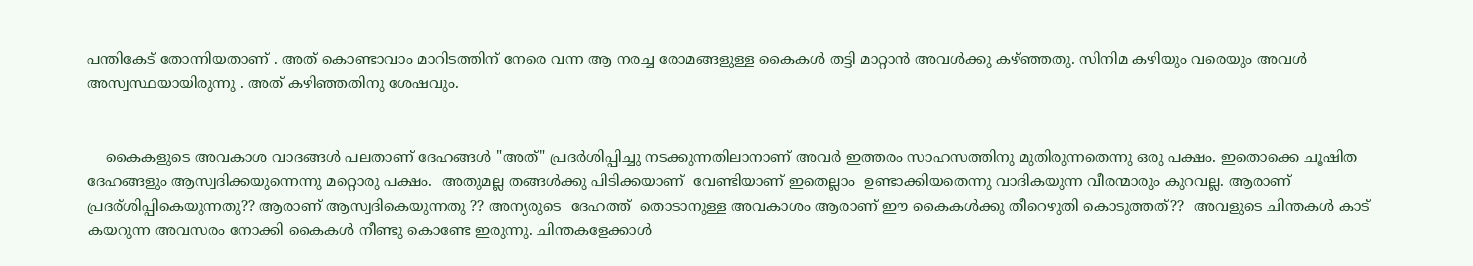പന്തികേട് തോന്നിയതാണ് . അത് കൊണ്ടാവാം മാറിടത്തിന് നേരെ വന്ന ആ നരച്ച രോമങ്ങളുള്ള കൈകൾ തട്ടി മാറ്റാൻ അവൾക്കു കഴ്ഞ്ഞതു. സിനിമ കഴിയും വരെയും അവൾ അസ്വസ്ഥയായിരുന്നു . അത് കഴിഞ്ഞതിനു ശേഷവും.


    കൈകളുടെ അവകാശ വാദങ്ങൾ പലതാണ് ദേഹങ്ങൾ "അത്" പ്രദർശിപ്പിച്ചു നടക്കുന്നതിലാനാണ് അവർ ഇത്തരം സാഹസത്തിനു മുതിരുന്നതെന്നു ഒരു പക്ഷം. ഇതൊക്കെ ചൂഷിത  ദേഹങ്ങളും ആസ്വദിക്കയുന്നെന്നു മറ്റൊരു പക്ഷം.  അതുമല്ല തങ്ങൾക്കു പിടിക്കയാണ്  വേണ്ടിയാണ് ഇതെല്ലാം  ഉണ്ടാക്കിയതെന്നു വാദികയുന്ന വീരന്മാരും കുറവല്ല. ആരാണ് പ്രദര്ശിപ്പികെയുന്നതു?? ആരാണ് ആസ്വദികെയുന്നതു ?? അന്യരുടെ  ദേഹത്ത്  തൊടാനുള്ള അവകാശം ആരാണ് ഈ കൈകൾക്കു തീറെഴുതി കൊടുത്തത്??  അവളുടെ ചിന്തകൾ കാട് കയറുന്ന അവസരം നോക്കി കൈകൾ നീണ്ടു കൊണ്ടേ ഇരുന്നു. ചിന്തകളേക്കാൾ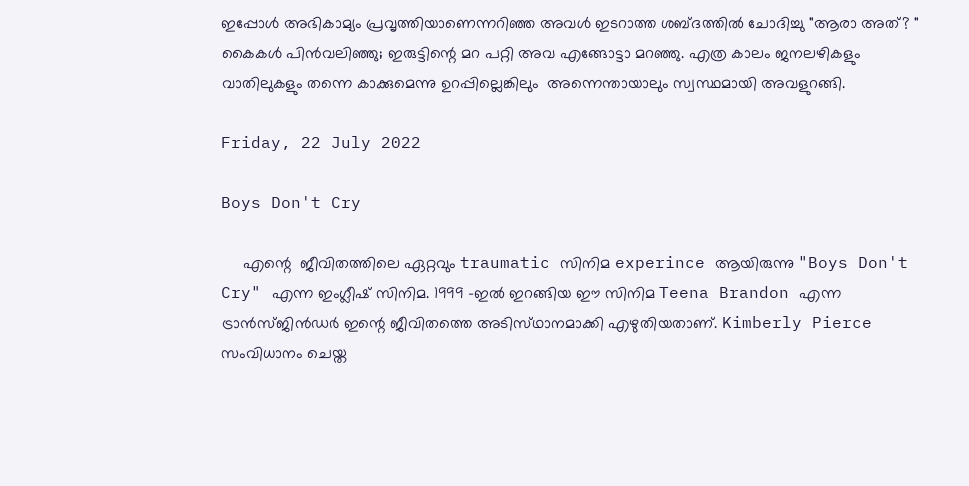ഇപ്പോൾ അഭികാമ്യം പ്രവൃത്തിയാണെന്നറിഞ്ഞ അവൾ ഇടറാത്ത ശബ്ദത്തിൽ ചോദിച്ചു "ആരാ അത്? " കൈകൾ പിൻവലിഞ്ഞു; ഇരുട്ടിന്റെ മറ പറ്റി അവ എങ്ങോട്ടാ മറഞ്ഞു. എത്ര കാലം ജനലഴികളും വാതിലുകളും തന്നെ കാക്കുമെന്നു ഉറപ്പില്ലെങ്കിലും  അന്നെന്തായാലും സ്വസ്ഥമായി അവളുറങ്ങി.

Friday, 22 July 2022

Boys Don't Cry

     എന്റെ  ജീവിതത്തിലെ ഏറ്റവും traumatic സിനിമ experince ആയിരുന്നു "Boys Don't Cry" എന്ന ഇംഗ്ലീഷ് സിനിമ. 1999 -ഇൽ ഇറങ്ങിയ ഈ സിനിമ Teena Brandon എന്ന ട്രാൻസ്‍ജിൻഡർ ഇന്റെ ജീവിതത്തെ അടിസ്‌ഥാനമാക്കി എഴുതിയതാണ്. Kimberly Pierce സംവിധാനം ചെയ്ത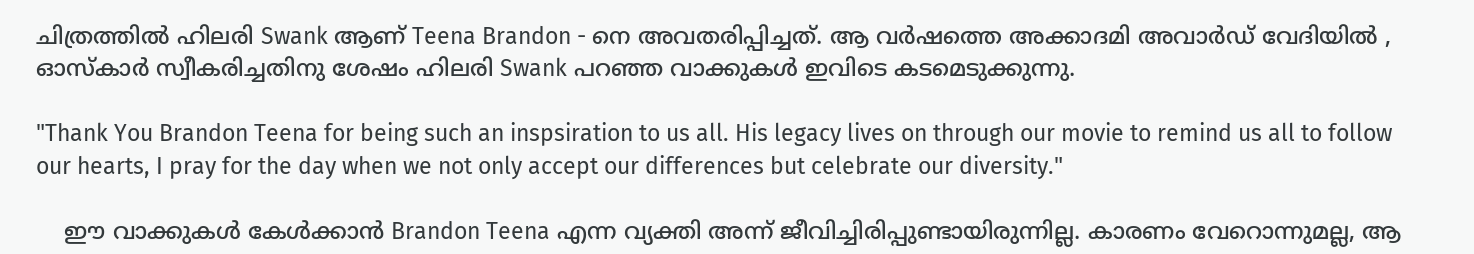ചിത്രത്തിൽ ഹിലരി Swank ആണ് Teena Brandon - നെ അവതരിപ്പിച്ചത്. ആ വർഷത്തെ അക്കാദമി അവാർഡ് വേദിയിൽ ,  ഓസ്കാർ സ്വീകരിച്ചതിനു ശേഷം ഹിലരി Swank പറഞ്ഞ വാക്കുകൾ ഇവിടെ കടമെടുക്കുന്നു.

"Thank You Brandon Teena for being such an inspsiration to us all. His legacy lives on through our movie to remind us all to follow our hearts, I pray for the day when we not only accept our differences but celebrate our diversity."

    ഈ വാക്കുകൾ കേൾക്കാൻ Brandon Teena എന്ന വ്യക്തി അന്ന് ജീവിച്ചിരിപ്പുണ്ടായിരുന്നില്ല. കാരണം വേറൊന്നുമല്ല, ആ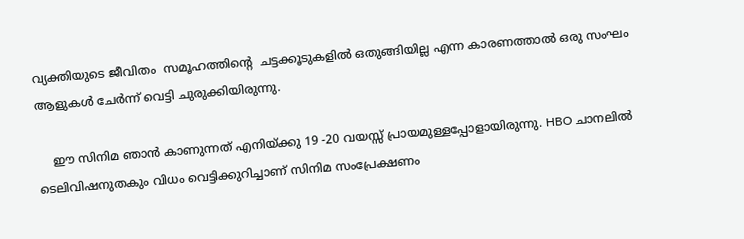വ്യക്തിയുടെ ജീവിതം  സമൂഹത്തിന്റെ  ചട്ടക്കൂടുകളിൽ ഒതുങ്ങിയില്ല എന്ന കാരണത്താൽ ഒരു സംഘം ആളുകൾ ചേർന്ന് വെട്ടി ചുരുക്കിയിരുന്നു.

    ഈ സിനിമ ഞാൻ കാണുന്നത് എനിയ്ക്കു 19 -20 വയസ്സ് പ്രായമുള്ളപ്പോളായിരുന്നു. HBO ചാനലിൽ ടെലിവിഷനുതകും വിധം വെട്ടിക്കുറിച്ചാണ് സിനിമ സംപ്രേക്ഷണം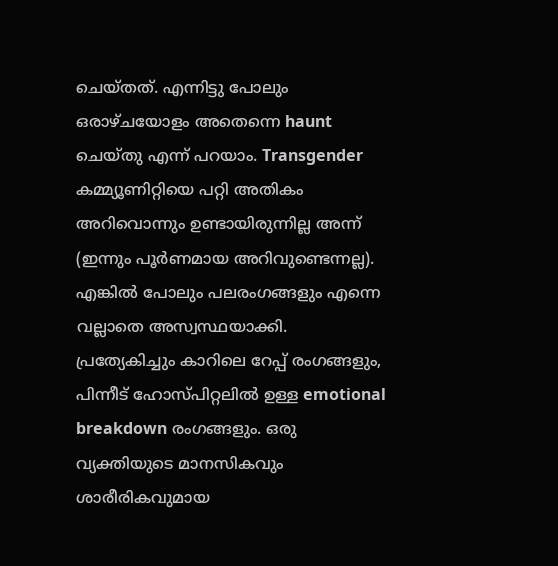ചെയ്തത്. എന്നിട്ടു പോലും ഒരാഴ്ചയോളം അതെന്നെ haunt ചെയ്തു എന്ന് പറയാം. Transgender കമ്മ്യൂണിറ്റിയെ പറ്റി അതികം അറിവൊന്നും ഉണ്ടായിരുന്നില്ല അന്ന് (ഇന്നും പൂർണമായ അറിവുണ്ടെന്നല്ല). എങ്കിൽ പോലും പലരംഗങ്ങളും എന്നെ വല്ലാതെ അസ്വസ്ഥയാക്കി. പ്രത്യേകിച്ചും കാറിലെ റേപ്പ് രംഗങ്ങളും, പിന്നീട് ഹോസ്പിറ്റലിൽ ഉള്ള emotional breakdown രംഗങ്ങളും. ഒരു വ്യക്തിയുടെ മാനസികവും ശാരീരികവുമായ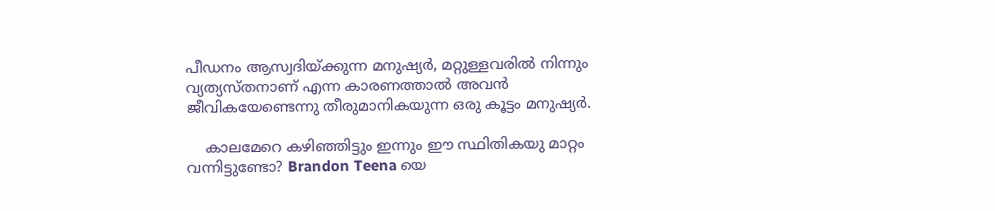പീഡനം ആസ്വദിയ്ക്കുന്ന മനുഷ്യർ, മറ്റുള്ളവരിൽ നിന്നും വ്യത്യസ്തനാണ് എന്ന കാരണത്താൽ അവൻ ജീവികയേണ്ടെന്നു തീരുമാനികയുന്ന ഒരു കൂട്ടം മനുഷ്യർ.

    കാലമേറെ കഴിഞ്ഞിട്ടും ഇന്നും ഈ സ്ഥിതികയു മാറ്റം വന്നിട്ടുണ്ടോ? Brandon Teena യെ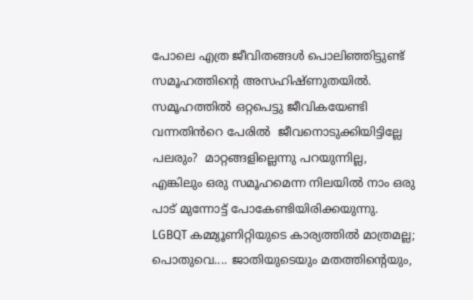പോലെ എത്ര ജീവിതങ്ങൾ പൊലിഞ്ഞിട്ടുണ്ട് സമൂഹത്തിന്റെ അസഹിഷ്ണുതയിൽ. സമൂഹത്തിൽ ഒറ്റപെട്ടു ജീവികയേണ്ടി വന്നതിൻറെ പേരിൽ  ജീവനൊടുക്കിയിട്ടില്ലേ പലരും?  മാറ്റങ്ങളില്ലെന്നു പറയുന്നില്ല, എങ്കിലും ഒരു സമൂഹമെന്ന നിലയിൽ നാം ഒരു പാട് മുന്നോട്ട് പോകേണ്ടിയിരിക്കയുന്നു. LGBQT കമ്മ്യൂണിറ്റിയുടെ കാര്യത്തിൽ മാത്രമല്ല; പൊതുവെ.... ജാതിയുടെയും മതത്തിന്റെയും,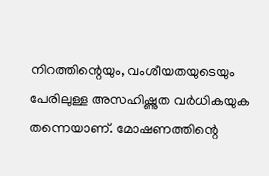നിറത്തിന്റെയും, വംശീയതയുടെയും പേരിലുള്ള അസഹിഷ്ണുത വർധികയുക തന്നെയാണ്. മോഷണത്തിന്റെ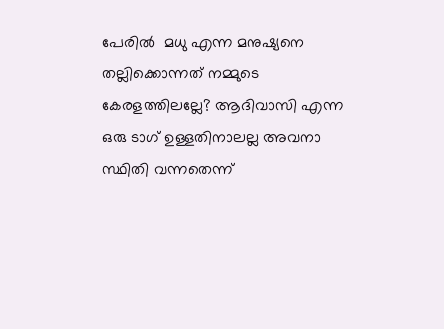പേരിൽ  മധു എന്ന മനുഷ്യനെ തല്ലിക്കൊന്നത് നമ്മുടെ കേരളത്തിലല്ലേ? ആദിവാസി എന്ന ഒരു ടാഗ് ഉള്ളതിനാലല്ല അവനാ സ്ഥിതി വന്നതെന്ന്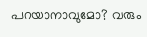പറയാനാവുമോ? വരും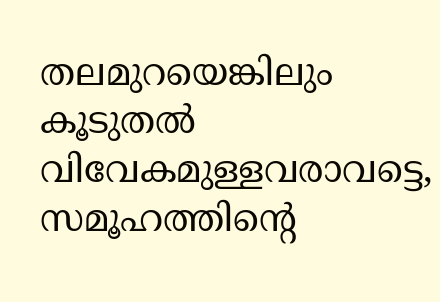തലമുറയെങ്കിലും കൂടുതൽ വിവേകമുള്ളവരാവട്ടെ, സമൂഹത്തിന്റെ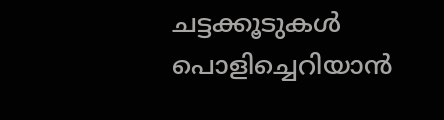ചട്ടക്കൂടുകൾ പൊളിച്ചെറിയാൻ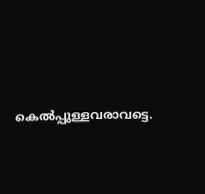കെൽപ്പുള്ളവരാവട്ടെ.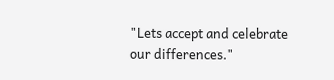"Lets accept and celebrate our differences."